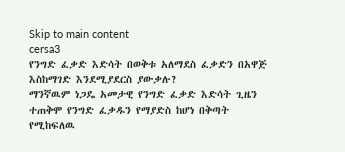Skip to main content
cersa3
የንግድ ፈቃድ እድሳት በወቅቱ አለማደስ ፈቃድን በአዋጅ እስከማገድ እንደሚያደርስ ያውቃሉ?
ማንኛዉም ነጋዴ አመታዊ የንግድ ፈቃድ እድሳት ጊዜን ተጠቅሞ የንግድ ፈቃዱን የማያድስ ከሆነ በቅጣት የሚከፍለዉ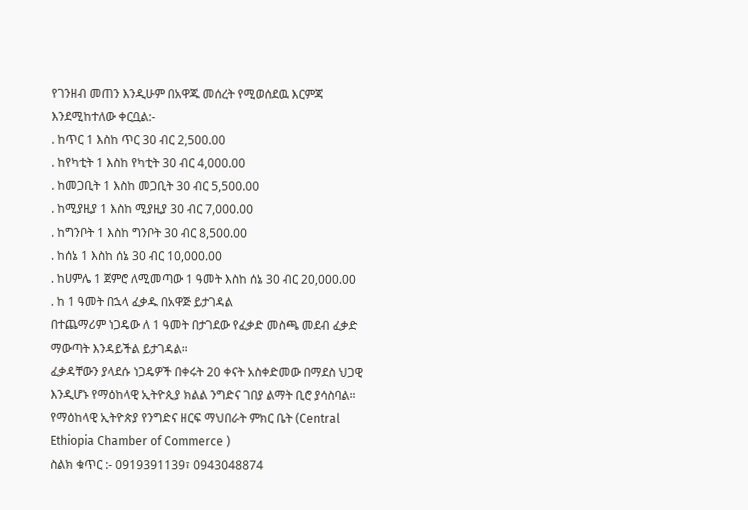የገንዘብ መጠን እንዲሁም በአዋጁ መሰረት የሚወሰደዉ እርምጃ እንደሚከተለው ቀርቧል:-
. ከጥር 1 እስከ ጥር 30 ብር 2,500.00
. ከየካቲት 1 እስከ የካቲት 30 ብር 4,000.00
. ከመጋቢት 1 እስከ መጋቢት 30 ብር 5,500.00
. ከሚያዚያ 1 እስከ ሚያዚያ 30 ብር 7,000.00
. ከግንቦት 1 እስከ ግንቦት 30 ብር 8,500.00
. ከሰኔ 1 እስከ ሰኔ 30 ብር 10,000.00
. ከሀምሌ 1 ጀምሮ ለሚመጣው 1 ዓመት እስከ ሰኔ 30 ብር 20,000.00
. ከ 1 ዓመት በኋላ ፈቃዱ በአዋጅ ይታገዳል
በተጨማሪም ነጋዴው ለ 1 ዓመት በታገደው የፈቃድ መስጫ መደብ ፈቃድ ማውጣት እንዳይችል ይታገዳል።
ፈቃዳቸውን ያላደሱ ነጋዴዎች በቀሩት 20 ቀናት አስቀድመው በማደስ ህጋዊ እንዲሆኑ የማዕከላዊ ኢትዮጲያ ክልል ንግድና ገበያ ልማት ቢሮ ያሳስባል።
የማዕከላዊ ኢትዮጵያ የንግድና ዘርፍ ማህበራት ምክር ቤት (Central Ethiopia Chamber of Commerce )
ስልክ ቁጥር :- 0919391139፣ 0943048874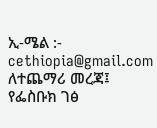ኢ-ሜል :- cethiopia@gmail.com
ለተጨማሪ መረጃ፤
የፌስቡክ ገፅ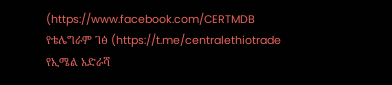(https://www.facebook.com/CERTMDB
የቴሌግራም ገፅ (https://t.me/centralethiotrade
የኢሜል አድራሻ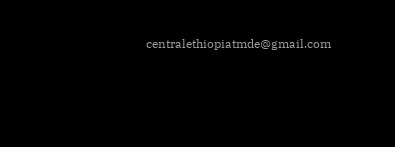centralethiopiatmde@gmail.com